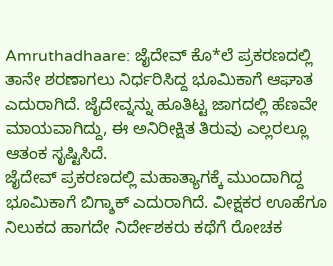Amruthadhaare: ಜೈದೇವ್ ಕೊ*ಲೆ ಪ್ರಕರಣದಲ್ಲಿ ತಾನೇ ಶರಣಾಗಲು ನಿರ್ಧರಿಸಿದ್ದ ಭೂಮಿಕಾಗೆ ಆಘಾತ ಎದುರಾಗಿದೆ. ಜೈದೇವ್ನನ್ನು ಹೂತಿಟ್ಟ ಜಾಗದಲ್ಲಿ ಹೆಣವೇ ಮಾಯವಾಗಿದ್ದು, ಈ ಅನಿರೀಕ್ಷಿತ ತಿರುವು ಎಲ್ಲರಲ್ಲೂ ಆತಂಕ ಸೃಷ್ಟಿಸಿದೆ.
ಜೈದೇವ್ ಪ್ರಕರಣದಲ್ಲಿ ಮಹಾತ್ಯಾಗಕ್ಕೆ ಮುಂದಾಗಿದ್ದ ಭೂಮಿಕಾಗೆ ಬಿಗ್ಶಾಕ್ ಎದುರಾಗಿದೆ. ವೀಕ್ಷಕರ ಊಹೆಗೂ ನಿಲುಕದ ಹಾಗದೇ ನಿರ್ದೇಶಕರು ಕಥೆಗೆ ರೋಚಕ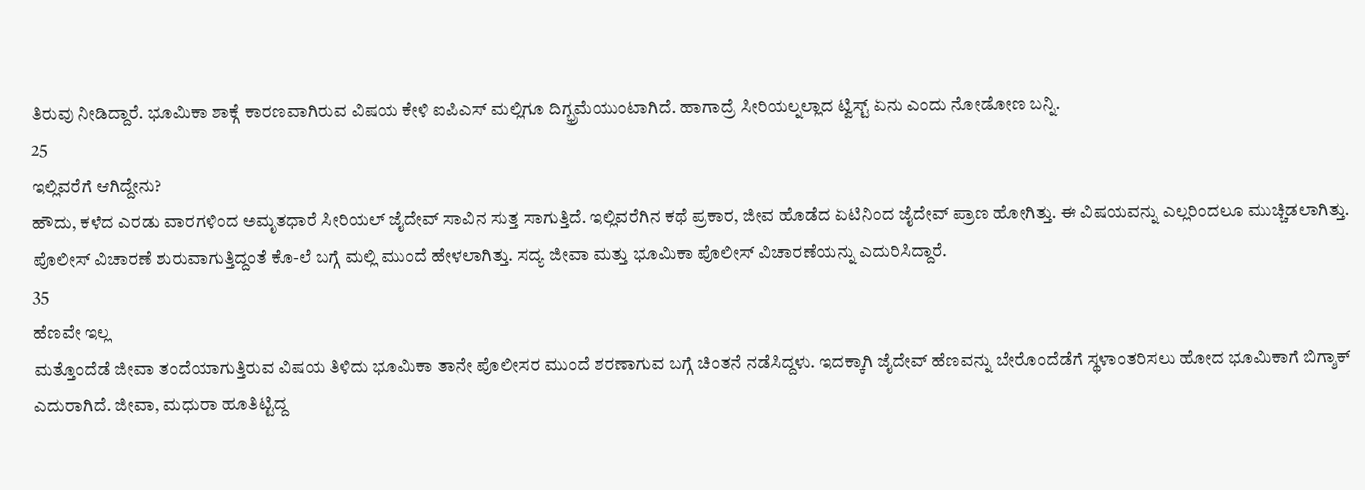ತಿರುವು ನೀಡಿದ್ದಾರೆ. ಭೂಮಿಕಾ ಶಾಕ್ಗೆ ಕಾರಣವಾಗಿರುವ ವಿಷಯ ಕೇಳಿ ಐಪಿಎಸ್ ಮಲ್ಲಿಗೂ ದಿಗ್ಭ್ರಮೆಯುಂಟಾಗಿದೆ. ಹಾಗಾದ್ರೆ ಸೀರಿಯಲ್ನಲ್ಲಾದ ಟ್ವಿಸ್ಟ್ ಏನು ಎಂದು ನೋಡೋಣ ಬನ್ನಿ.
25
ಇಲ್ಲಿವರೆಗೆ ಆಗಿದ್ದೇನು?
ಹೌದು, ಕಳೆದ ಎರಡು ವಾರಗಳಿಂದ ಅಮೃತಧಾರೆ ಸೀರಿಯಲ್ ಜೈದೇವ್ ಸಾವಿನ ಸುತ್ತ ಸಾಗುತ್ತಿದೆ. ಇಲ್ಲಿವರೆಗಿನ ಕಥೆ ಪ್ರಕಾರ, ಜೀವ ಹೊಡೆದ ಏಟಿನಿಂದ ಜೈದೇವ್ ಪ್ರಾಣ ಹೋಗಿತ್ತು. ಈ ವಿಷಯವನ್ನು ಎಲ್ಲರಿಂದಲೂ ಮುಚ್ಚಿಡಲಾಗಿತ್ತು. ಪೊಲೀಸ್ ವಿಚಾರಣೆ ಶುರುವಾಗುತ್ತಿದ್ದಂತೆ ಕೊ-ಲೆ ಬಗ್ಗೆ ಮಲ್ಲಿ ಮುಂದೆ ಹೇಳಲಾಗಿತ್ತು. ಸದ್ಯ ಜೀವಾ ಮತ್ತು ಭೂಮಿಕಾ ಪೊಲೀಸ್ ವಿಚಾರಣೆಯನ್ನು ಎದುರಿಸಿದ್ದಾರೆ.
35
ಹೆಣವೇ ಇಲ್ಲ
ಮತ್ತೊಂದೆಡೆ ಜೀವಾ ತಂದೆಯಾಗುತ್ತಿರುವ ವಿಷಯ ತಿಳಿದು ಭೂಮಿಕಾ ತಾನೇ ಪೊಲೀಸರ ಮುಂದೆ ಶರಣಾಗುವ ಬಗ್ಗೆ ಚಿಂತನೆ ನಡೆಸಿದ್ದಳು. ಇದಕ್ಕಾಗಿ ಜೈದೇವ್ ಹೆಣವನ್ನು ಬೇರೊಂದೆಡೆಗೆ ಸ್ಥಳಾಂತರಿಸಲು ಹೋದ ಭೂಮಿಕಾಗೆ ಬಿಗ್ಶಾಕ್ ಎದುರಾಗಿದೆ. ಜೀವಾ, ಮಧುರಾ ಹೂತಿಟ್ಟಿದ್ದ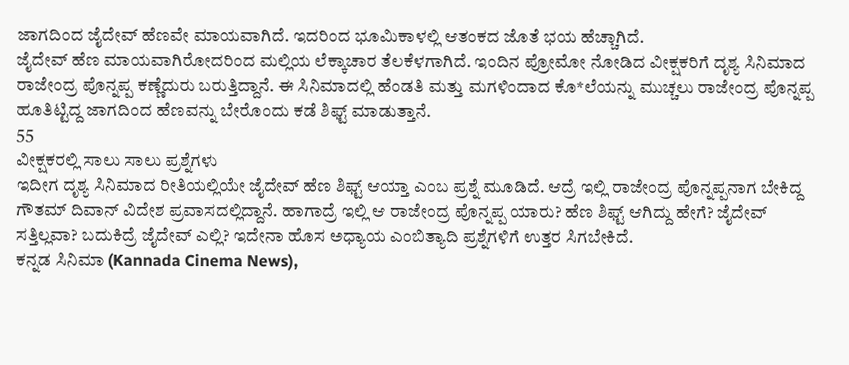ಜಾಗದಿಂದ ಜೈದೇವ್ ಹೆಣವೇ ಮಾಯವಾಗಿದೆ. ಇದರಿಂದ ಭೂಮಿಕಾಳಲ್ಲಿ ಆತಂಕದ ಜೊತೆ ಭಯ ಹೆಚ್ಚಾಗಿದೆ.
ಜೈದೇವ್ ಹೆಣ ಮಾಯವಾಗಿರೋದರಿಂದ ಮಲ್ಲಿಯ ಲೆಕ್ಕಾಚಾರ ತೆಲಕೆಳಗಾಗಿದೆ. ಇಂದಿನ ಪ್ರೋಮೋ ನೋಡಿದ ವೀಕ್ಷಕರಿಗೆ ದೃಶ್ಯ ಸಿನಿಮಾದ ರಾಜೇಂದ್ರ ಪೊನ್ನಪ್ಪ ಕಣ್ಣೆದುರು ಬರುತ್ತಿದ್ದಾನೆ. ಈ ಸಿನಿಮಾದಲ್ಲಿ ಹೆಂಡತಿ ಮತ್ತು ಮಗಳಿಂದಾದ ಕೊ*ಲೆಯನ್ನು ಮುಚ್ಚಲು ರಾಜೇಂದ್ರ ಪೊನ್ನಪ್ಪ ಹೂತಿಟ್ಟಿದ್ದ ಜಾಗದಿಂದ ಹೆಣವನ್ನು ಬೇರೊಂದು ಕಡೆ ಶಿಫ್ಟ್ ಮಾಡುತ್ತಾನೆ.
55
ವೀಕ್ಷಕರಲ್ಲಿ ಸಾಲು ಸಾಲು ಪ್ರಶ್ನೆಗಳು
ಇದೀಗ ದೃಶ್ಯ ಸಿನಿಮಾದ ರೀತಿಯಲ್ಲಿಯೇ ಜೈದೇವ್ ಹೆಣ ಶಿಫ್ಟ್ ಆಯ್ತಾ ಎಂಬ ಪ್ರಶ್ನೆ ಮೂಡಿದೆ. ಆದ್ರೆ ಇಲ್ಲಿ ರಾಜೇಂದ್ರ ಪೊನ್ನಪ್ಪನಾಗ ಬೇಕಿದ್ದ ಗೌತಮ್ ದಿವಾನ್ ವಿದೇಶ ಪ್ರವಾಸದಲ್ಲಿದ್ದಾನೆ. ಹಾಗಾದ್ರೆ ಇಲ್ಲಿ ಆ ರಾಜೇಂದ್ರ ಪೊನ್ನಪ್ಪ ಯಾರು? ಹೆಣ ಶಿಫ್ಟ್ ಆಗಿದ್ದು ಹೇಗೆ? ಜೈದೇವ್ ಸತ್ತಿಲ್ಲವಾ? ಬದುಕಿದ್ರೆ ಜೈದೇವ್ ಎಲ್ಲಿ? ಇದೇನಾ ಹೊಸ ಅಧ್ಯಾಯ ಎಂಬಿತ್ಯಾದಿ ಪ್ರಶ್ನೆಗಳಿಗೆ ಉತ್ತರ ಸಿಗಬೇಕಿದೆ.
ಕನ್ನಡ ಸಿನಿಮಾ (Kannada Cinema News),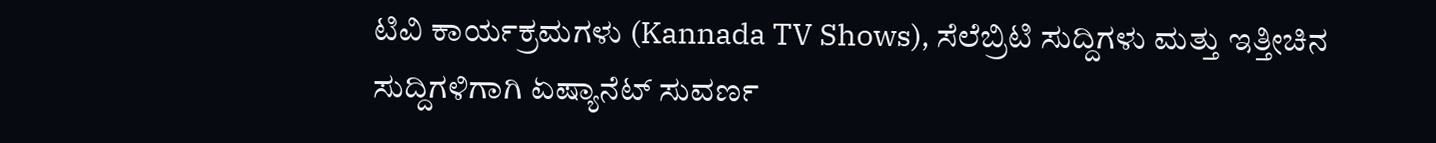ಟಿವಿ ಕಾರ್ಯಕ್ರಮಗಳು (Kannada TV Shows), ಸೆಲೆಬ್ರಿಟಿ ಸುದ್ದಿಗಳು ಮತ್ತು ಇತ್ತೀಚಿನ ಸುದ್ದಿಗಳಿಗಾಗಿ ಏಷ್ಯಾನೆಟ್ ಸುವರ್ಣ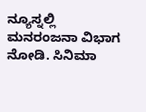ನ್ಯೂಸ್ನಲ್ಲಿ ಮನರಂಜನಾ ವಿಭಾಗ ನೋಡಿ. ಸಿನಿಮಾ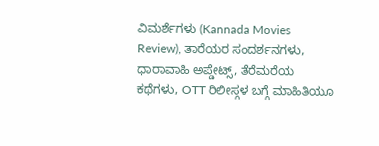ವಿಮರ್ಶೆಗಳು (Kannada Movies Review), ತಾರೆಯರ ಸಂದರ್ಶನಗಳು, ಧಾರಾವಾಹಿ ಅಪ್ಡೇಟ್ಸ್, ತೆರೆಮರೆಯ ಕಥೆಗಳು, OTT ರಿಲೀಸ್ಗಳ ಬಗ್ಗೆ ಮಾಹಿತಿಯೂ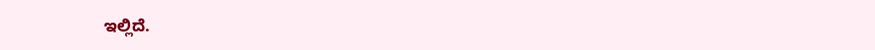ಇಲ್ಲಿದೆ.